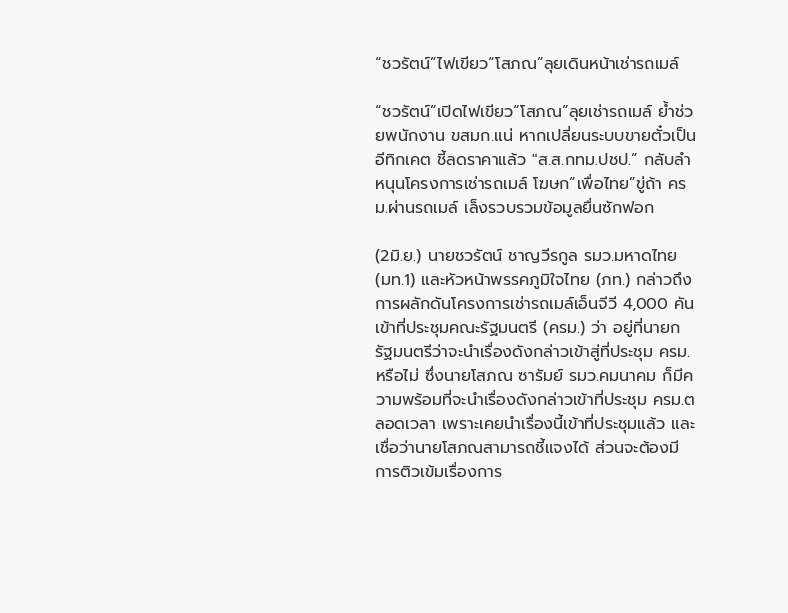“ชวรัตน์”ไฟเขียว“โสภณ”ลุยเดินหน้าเช่ารถเมล์

“ชวรัตน์”เปิดไฟเขียว“โสภณ”ลุยเช่ารถเมล์ ย้ำช่วยพนักงาน ขสมก.แน่ หากเปลี่ยนระบบขายตั๋วเป็นอีทิกเคต ชี้ลดราคาแล้ว "ส.ส.กทม.ปชป.” กลับลำ หนุนโครงการเช่ารถเมล์ โฆษก”เพื่อไทย”ขู่ถ้า ครม.ผ่านรถเมล์ เล็งรวบรวมข้อมูลยื่นซักฟอก

(2มิ.ย.) นายชวรัตน์ ชาญวีรกูล รมว.มหาดไทย (มท.1) และหัวหน้าพรรคภูมิใจไทย (ภท.) กล่าวถึงการผลักดันโครงการเช่ารถเมล์เอ็นจีวี 4,000 คัน เข้าที่ประชุมคณะรัฐมนตรี (ครม.) ว่า อยู่ที่นายกรัฐมนตรีว่าจะนำเรื่องดังกล่าวเข้าสู่ที่ประชุม ครม.หรือไม่ ซึ่งนายโสภณ ซารัมย์ รมว.คมนาคม ก็มีความพร้อมที่จะนำเรื่องดังกล่าวเข้าที่ประชุม ครม.ตลอดเวลา เพราะเคยนำเรื่องนี้เข้าที่ประชุมแล้ว และเชื่อว่านายโสภณสามารถชี้แจงได้ ส่วนจะต้องมีการติวเข้มเรื่องการ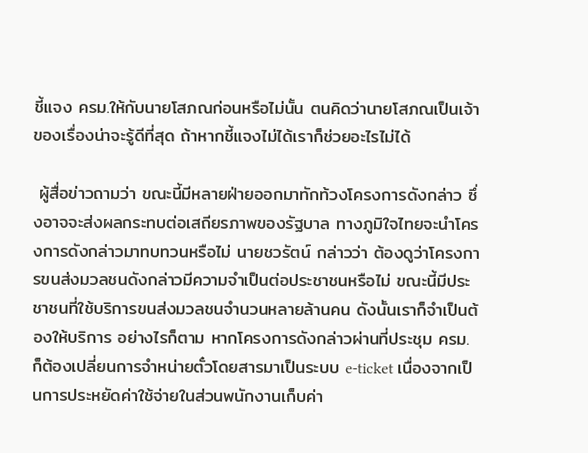ชี้แจง ครม.ให้กับนายโสภณก่อนหรือไม่นั้น ตนคิดว่านายโสภณเป็นเจ้าของเรื่องน่าจะรู้ดีที่สุด ถ้าหากชี้แจงไม่ได้เราก็ช่วยอะไรไม่ได้

 ผู้สื่อข่าวถามว่า ขณะนี้มีหลายฝ่ายออกมาทักท้วงโครงการดังกล่าว ซึ่งอาจจะส่งผลกระทบต่อเสถียรภาพของรัฐบาล ทางภูมิใจไทยจะนำโครงการดังกล่าวมาทบทวนหรือไม่ นายชวรัตน์ กล่าวว่า ต้องดูว่าโครงการขนส่งมวลชนดังกล่าวมีความจำเป็นต่อประชาชนหรือไม่ ขณะนี้มีประชาชนที่ใช้บริการขนส่งมวลชนจำนวนหลายล้านคน ดังนั้นเราก็จำเป็นต้องให้บริการ อย่างไรก็ตาม หากโครงการดังกล่าวผ่านที่ประชุม ครม. ก็ต้องเปลี่ยนการจำหน่ายตั๋วโดยสารมาเป็นระบบ e-ticket เนื่องจากเป็นการประหยัดค่าใช้จ่ายในส่วนพนักงานเก็บค่า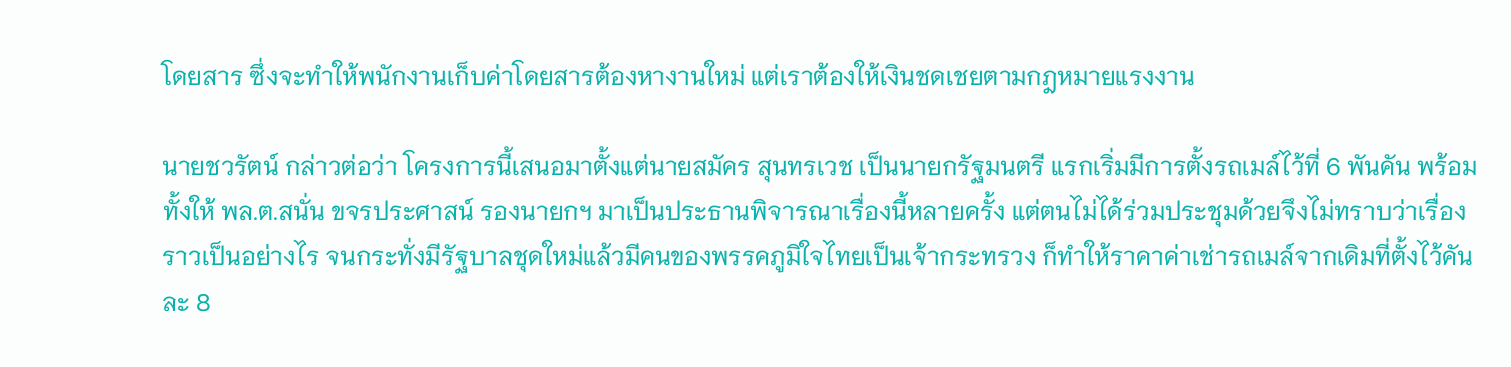โดยสาร ซึ่งจะทำให้พนักงานเก็บค่าโดยสารต้องหางานใหม่ แต่เราต้องให้เงินชดเชยตามกฎหมายแรงงาน

นายชวรัตน์ กล่าวต่อว่า โครงการนี้เสนอมาตั้งแต่นายสมัคร สุนทรเวช เป็นนายกรัฐมนตรี แรกเริ่มมีการตั้งรถเมล์ไว้ที่ 6 พันคัน พร้อมทั้งให้ พล.ต.สนั่น ขจรประศาสน์ รองนายกฯ มาเป็นประธานพิจารณาเรื่องนี้หลายครั้ง แต่ตนไม่ได้ร่วมประชุมด้วยจึงไม่ทราบว่าเรื่องราวเป็นอย่างไร จนกระทั่งมีรัฐบาลชุดใหม่แล้วมีคนของพรรคภูมิใจไทยเป็นเจ้ากระทรวง ก็ทำให้ราคาค่าเช่ารถเมล์จากเดิมที่ตั้งไว้คันละ 8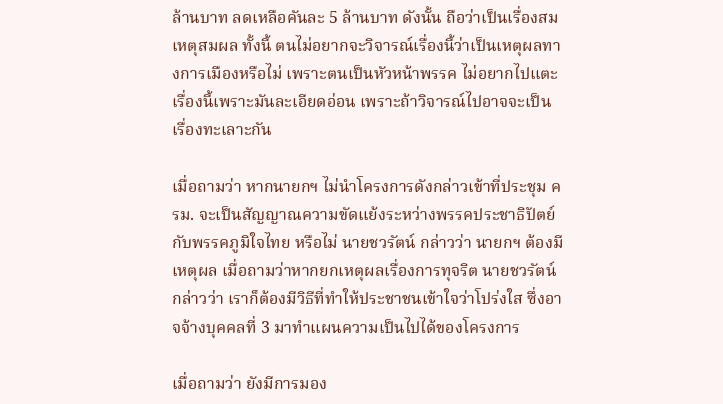ล้านบาท ลดเหลือคันละ 5 ล้านบาท ดังนั้น ถือว่าเป็นเรื่องสมเหตุสมผล ทั้งนี้ ตนไม่อยากจะวิจารณ์เรื่องนี้ว่าเป็นเหตุผลทางการเมืองหรือไม่ เพราะตนเป็นหัวหน้าพรรค ไม่อยากไปแตะเรื่องนี้เพราะมันละเอียดอ่อน เพราะถ้าวิจารณ์ไปอาจจะเป็นเรื่องทะเลาะกัน

เมื่อถามว่า หากนายกฯ ไม่นำโครงการดังกล่าวเข้าที่ประชุม ครม. จะเป็นสัญญาณความขัดแย้งระหว่างพรรคประชาธิปัตย์กับพรรคภูมิใจไทย หรือไม่ นายชวรัตน์ กล่าวว่า นายกฯ ต้องมีเหตุผล เมื่อถามว่าหากยกเหตุผลเรื่องการทุจริต นายชวรัตน์ กล่าวว่า เราก็ต้องมีวิธีที่ทำให้ประชาชนเข้าใจว่าโปร่งใส ซึ่งอาจจ้างบุคคลที่ 3 มาทำแผนความเป็นไปได้ของโครงการ

เมื่อถามว่า ยังมีการมอง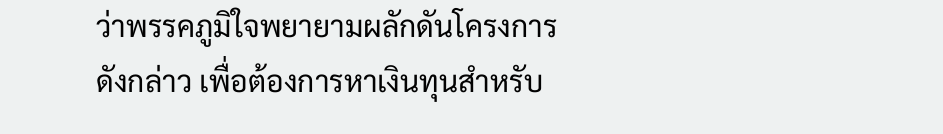ว่าพรรคภูมิใจพยายามผลักดันโครงการดังกล่าว เพื่อต้องการหาเงินทุนสำหรับ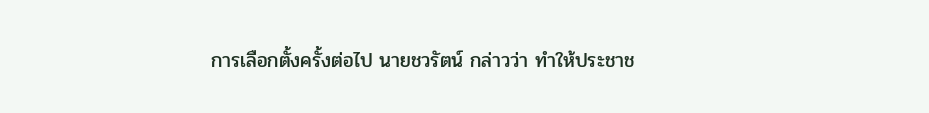การเลือกตั้งครั้งต่อไป นายชวรัตน์ กล่าวว่า ทำให้ประชาช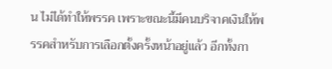น ไม่ได้ทำให้พรรค เพราะขณะนี้มีคนบริจาคเงินให้พรรคสำหรับการเลือกตั้งครั้งหน้าอยู่แล้ว อีกทั้งกา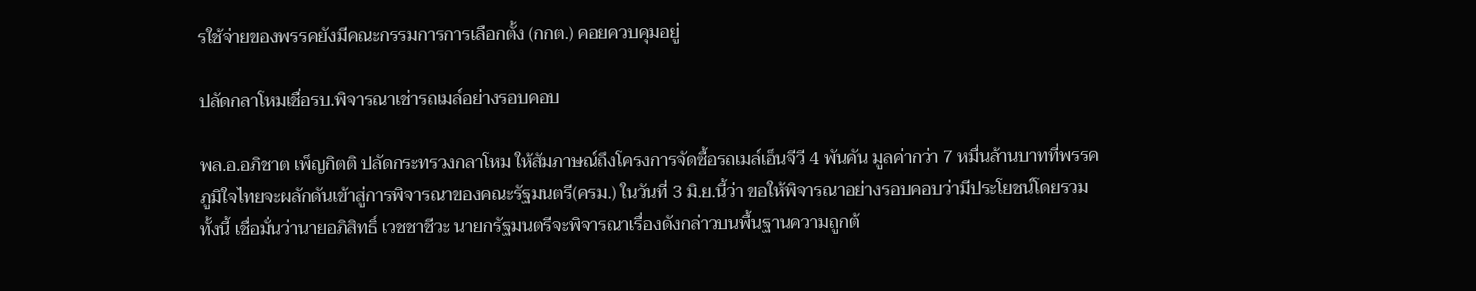รใช้จ่ายของพรรคยังมีคณะกรรมการการเลือกตั้ง (กกต.) คอยควบคุมอยู่

ปลัดกลาโหมเชื่อรบ.พิจารณาเช่ารถเมล์อย่างรอบคอบ

พล.อ.อภิชาต เพ็ญกิตติ ปลัดกระทรวงกลาโหม ให้สัมภาษณ์ถึงโครงการจัดซื้อรถเมล์เอ็นจีวี 4 พันคัน มูลค่ากว่า 7 หมื่นล้านบาทที่พรรคภูมิใจไทยจะผลักดันเข้าสู่การพิจารณาของคณะรัฐมนตรี(ครม.) ในวันที่ 3 มิ.ย.นี้ว่า ขอให้พิจารณาอย่างรอบคอบว่ามีประโยชน์โดยรวม ทั้งนี้ เชื่อมั่นว่านายอภิสิทธิ์ เวชชาชีวะ นายกรัฐมนตรีจะพิจารณาเรื่องดังกล่าวบนพื้นฐานความถูกต้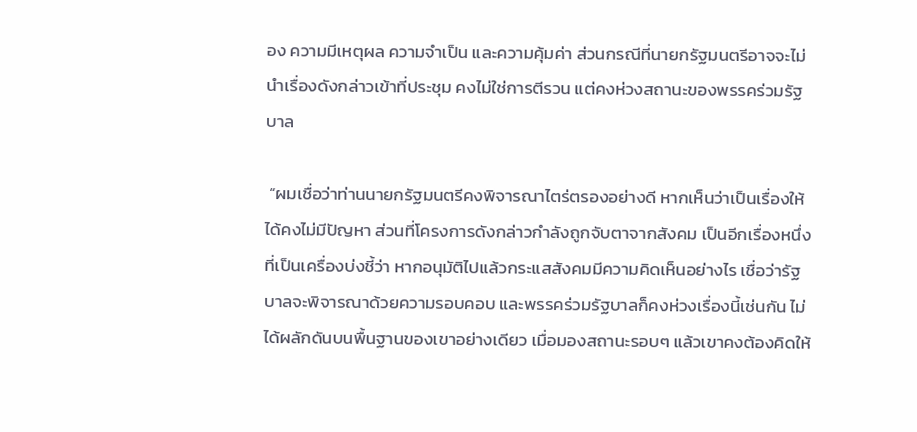อง ความมีเหตุผล ความจำเป็น และความคุ้มค่า ส่วนกรณีที่นายกรัฐมนตรีอาจจะไม่นำเรื่องดังกล่าวเข้าที่ประชุม คงไม่ใช่การตีรวน แต่คงห่วงสถานะของพรรคร่วมรัฐบาล

 “ผมเชื่อว่าท่านนายกรัฐมนตรีคงพิจารณาไตร่ตรองอย่างดี หากเห็นว่าเป็นเรื่องให้ได้คงไม่มีปัญหา ส่วนที่โครงการดังกล่าวกำลังถูกจับตาจากสังคม เป็นอีกเรื่องหนึ่งที่เป็นเครื่องบ่งชี้ว่า หากอนุมัติไปแล้วกระแสสังคมมีความคิดเห็นอย่างไร เชื่อว่ารัฐบาลจะพิจารณาด้วยความรอบคอบ และพรรคร่วมรัฐบาลก็คงห่วงเรื่องนี้เช่นกัน ไม่ได้ผลักดันบนพื้นฐานของเขาอย่างเดียว เมื่อมองสถานะรอบๆ แล้วเขาคงต้องคิดให้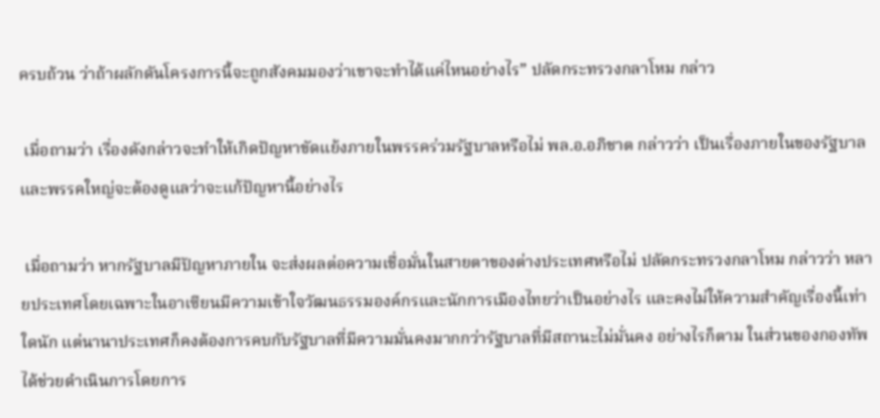ครบถ้วน ว่าถ้าผลักดันโครงการนี้จะถูกสังคมมองว่าเขาจะทำได้แค่ไหนอย่างไร” ปลัดกระทรวงกลาโหม กล่าว

 เมื่อถามว่า เรื่องดังกล่าวจะทำให้เกิดปัญหาขัดแย้งภายในพรรคร่วมรัฐบาลหรือไม่ พล.อ.อภิชาต กล่าวว่า เป็นเรื่องภายในของรัฐบาลและพรรคใหญ่จะต้องดูแลว่าจะแก้ปัญหานี้อย่างไร

 เมื่อถามว่า หากรัฐบาลมีปัญหาภายใน จะส่งผลต่อความเชื่อมั่นในสายตาของต่างประเทศหรือไม่ ปลัดกระทรวงกลาโหม กล่าวว่า หลายประเทศโดยเฉพาะในอาเซียนมีความเข้าใจวัฒนธรรมองค์กรและนักการเมืองไทยว่าเป็นอย่างไร และคงไม่ให้ความสำคัญเรื่องนี้เท่าใดนัก แต่นานาประเทศก็คงต้องการคบกับรัฐบาลที่มีความมั่นคงมากกว่ารัฐบาลที่มีสถานะไม่มั่นคง อย่างไรก็ตาม ในส่วนของกองทัพได้ช่วยดำเนินการโดยการ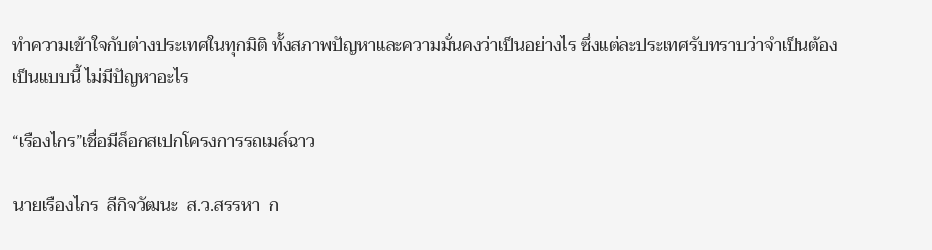ทำความเข้าใจกับต่างประเทศในทุกมิติ ทั้งสภาพปัญหาและความมั่นคงว่าเป็นอย่างไร ซึ่งแต่ละประเทศรับทราบว่าจำเป็นต้องเป็นแบบนี้ ไม่มีปัญหาอะไร

“เรืองไกร”เชื่อมีล็อกสเปกโครงการรถเมล์ฉาว

นายเรืองไกร  ลีกิจวัฒนะ  ส.ว.สรรหา  ก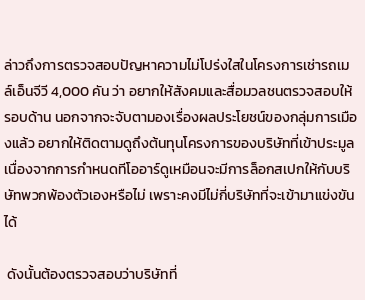ล่าวถึงการตรวจสอบปัญหาความไม่โปร่งใสในโครงการเช่ารถเมล์เอ็นจีวี 4,000 คัน ว่า อยากให้สังคมและสื่อมวลชนตรวจสอบให้รอบด้าน นอกจากจะจับตามองเรื่องผลประโยชน์ของกลุ่มการเมืองแล้ว อยากให้ติดตามดูถึงต้นทุนโครงการของบริษัทที่เข้าประมูล เนื่องจากการกำหนดทีโออาร์ดูเหมือนจะมีการล็อกสเปกให้กับบริษัทพวกพ้องตัวเองหรือไม่ เพราะคงมีไม่กี่บริษัทที่จะเข้ามาแข่งขันได้

 ดังนั้นต้องตรวจสอบว่าบริษัทที่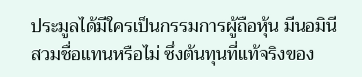ประมูลได้มีใครเป็นกรรมการผู้ถือหุ้น มีนอมินีสวมชื่อแทนหรือไม่ ซึ่งต้นทุนที่แท้จริงของ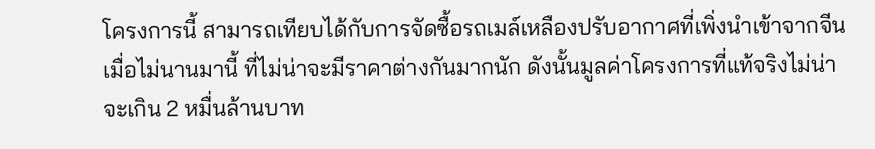โครงการนี้ สามารถเทียบได้กับการจัดซื้อรถเมล์เหลืองปรับอากาศที่เพิ่งนำเข้าจากจีนเมื่อไม่นานมานี้ ที่ไม่น่าจะมีราคาต่างกันมากนัก ดังนั้นมูลค่าโครงการที่แท้จริงไม่น่าจะเกิน 2 หมื่นล้านบาท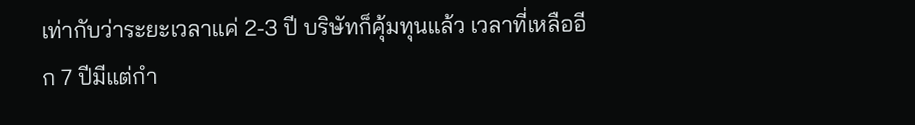เท่ากับว่าระยะเวลาแค่ 2-3 ปี บริษัทก็คุ้มทุนแล้ว เวลาที่เหลืออีก 7 ปีมีแต่กำ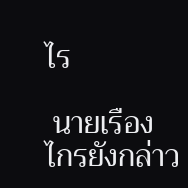ไร

 นายเรืองไกรยังกล่าว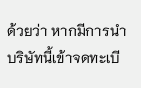ด้วยว่า หากมีการนำบริษัทนี้เข้าจดทะเบี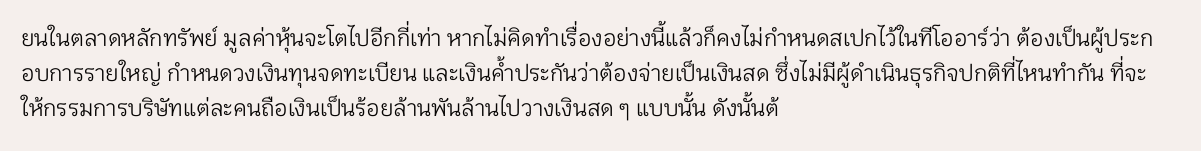ยนในตลาดหลักทรัพย์ มูลค่าหุ้นจะโตไปอีกกี่เท่า หากไม่คิดทำเรื่องอย่างนี้แล้วก็คงไม่กำหนดสเปกไว้ในทีโออาร์ว่า ต้องเป็นผู้ประกอบการรายใหญ่ กำหนดวงเงินทุนจดทะเบียน และเงินค้ำประกันว่าต้องจ่ายเป็นเงินสด ซึ่งไม่มีผู้ดำเนินธุรกิจปกติที่ไหนทำกัน ที่จะให้กรรมการบริษัทแต่ละคนถือเงินเป็นร้อยล้านพันล้านไปวางเงินสด ๆ แบบนั้น ดังนั้นต้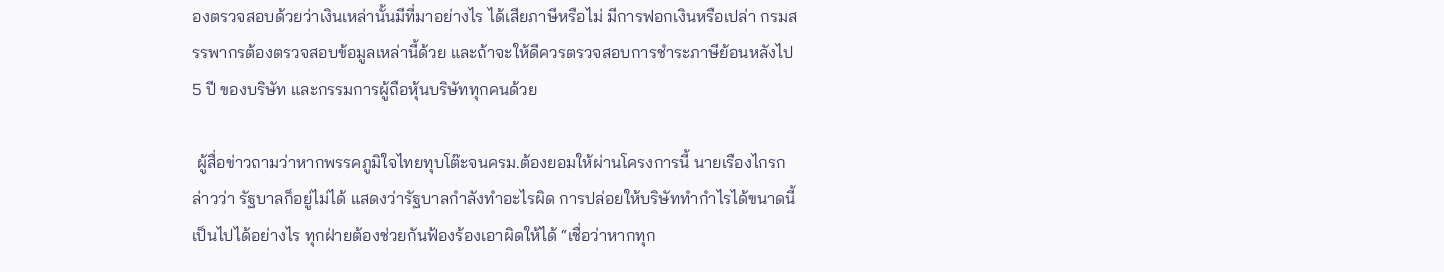องตรวจสอบด้วยว่าเงินเหล่านั้นมีที่มาอย่างไร ได้เสียภาษีหรือไม่ มีการฟอกเงินหรือเปล่า กรมสรรพากรต้องตรวจสอบข้อมูลเหล่านี้ด้วย และถ้าจะให้ดีควรตรวจสอบการชำระภาษีย้อนหลังไป 5 ปี ของบริษัท และกรรมการผู้ถือหุ้นบริษัททุกคนด้วย

 ผู้สื่อข่าวถามว่าหากพรรคภูมิใจไทยทุบโต๊ะจนครม.ต้องยอมให้ผ่านโครงการนี้ นายเรืองไกรกล่าวว่า รัฐบาลก็อยู่ไม่ได้ แสดงว่ารัฐบาลกำลังทำอะไรผิด การปล่อยให้บริษัททำกำไรได้ขนาดนี้เป็นไปได้อย่างไร ทุกฝ่ายต้องช่วยกันฟ้องร้องเอาผิดให้ได้ “เชื่อว่าหากทุก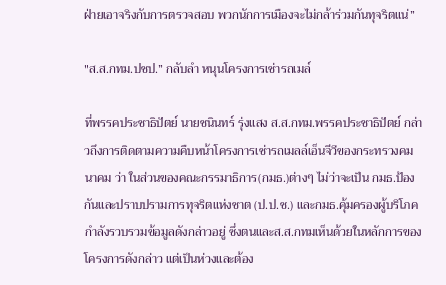ฝ่ายเอาจริงกับการตรวจสอบ พวกนักการเมืองจะไม่กล้าร่วมกันทุจริตแน่”

"ส.ส.กทม.ปชป.” กลับลำ หนุนโครงการเช่ารถเมล์

ที่พรรคประชาธิปัตย์ นายชนินทร์ รุ่งแสง ส.ส.กทม.พรรคประชาธิปัตย์ กล่าวถึงการติดตามความคืบหน้าโครงการเช่ารถเมลล์เอ็นจีวีของกระทรวงคมนาคม ว่า ในส่วนของคณะกรรมาธิการ(กมธ.)ต่างๆ ไม่ว่าจะเป็น กมธ.ป้องกันและปราบปรามการทุจริตแห่งชาต (ป.ป.ช.) และกมธ.คุ้มครองผู้บริโภค กำลังรวบรวมข้อมูลดังกล่าวอยู่ ซึ่งตนและส.ส.กทมเห็นด้วยในหลักการของโครงการดังกล่าว แต่เป็นห่วงและต้อง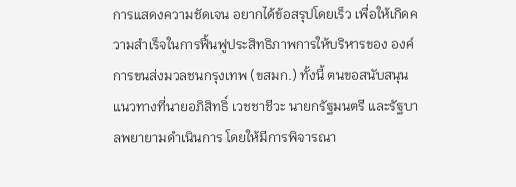การแสดงความชัดเจน อยากได้ข้อสรุปโดยเร็ว เพื่อให้เกิดความสำเร็จในการฟื้นฟูประสิทธิภาพการให้บริหารของ องค์การขนส่งมวลชนกรุงเทพ (ขสมก.) ทั้งนี้ ตนขอสนับสนุนแนวทางที่นายอภิสิทธิ์ เวชชาชีวะ นายกรัฐมนตรี และรัฐบาลพยายามดำเนินการ โดยให้มีการพิจารณา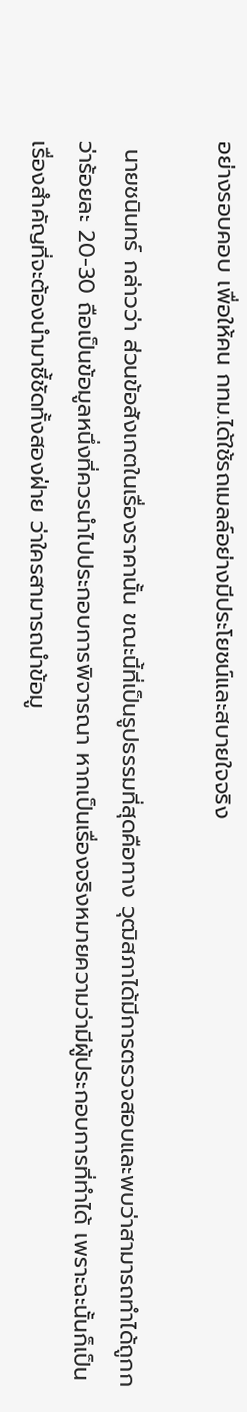อย่างรอบคอบ เพื่อให้คน กทม.ได้ใช้รถเมลล์อย่างมีประโยชน์และสบายใจจริง

 นายชนินทร์ กล่าวว่า ส่วนข้อสังเกตในเรื่องราคานั้น ขณะนี้ที่เป็นรูปธรรมที่สุดคือทาง วุฒิสภาได้มีการตรวจสอบและพบว่าสามารถทำได้ถูกกว่าร้อยละ 20-30 ถือเป็นข้อมูลหนึ่งที่ควรนำไปประกอบการพิจารณา หากเป็นเรื่องจริงหมายความว่ามีผู้ประกอบการที่ทำได้ เพราะฉะนั้นก็เป็นเรื่องสำคัญที่จะต้องนำมาชี้ชัดทั้งสองฝ่าย ว่าใครสามารถนำข้อมู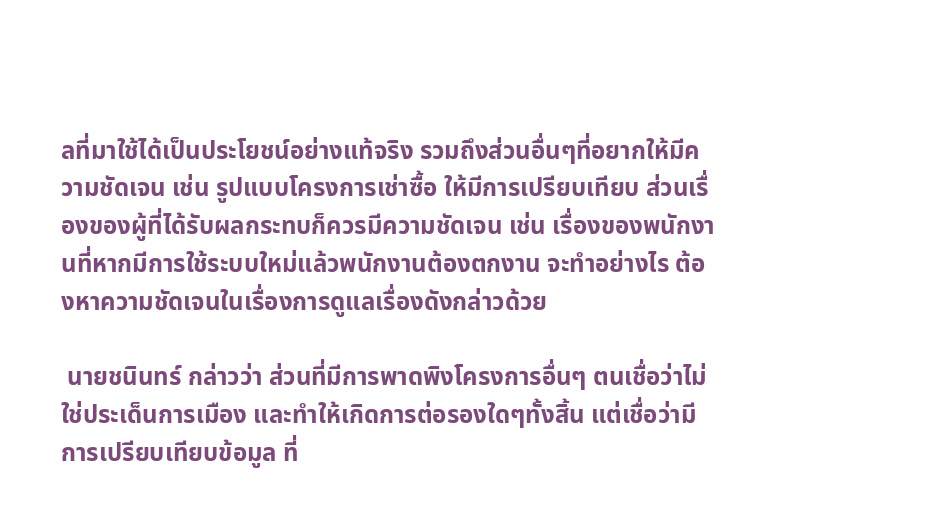ลที่มาใช้ได้เป็นประโยชน์อย่างแท้จริง รวมถึงส่วนอื่นๆที่อยากให้มีความชัดเจน เช่น รูปแบบโครงการเช่าซื้อ ให้มีการเปรียบเทียบ ส่วนเรื่องของผู้ที่ได้รับผลกระทบก็ควรมีความชัดเจน เช่น เรื่องของพนักงานที่หากมีการใช้ระบบใหม่แล้วพนักงานต้องตกงาน จะทำอย่างไร ต้องหาความชัดเจนในเรื่องการดูแลเรื่องดังกล่าวด้วย

 นายชนินทร์ กล่าวว่า ส่วนที่มีการพาดพิงโครงการอื่นๆ ตนเชื่อว่าไม่ใช่ประเด็นการเมือง และทำให้เกิดการต่อรองใดๆทั้งสิ้น แต่เชื่อว่ามีการเปรียบเทียบข้อมูล ที่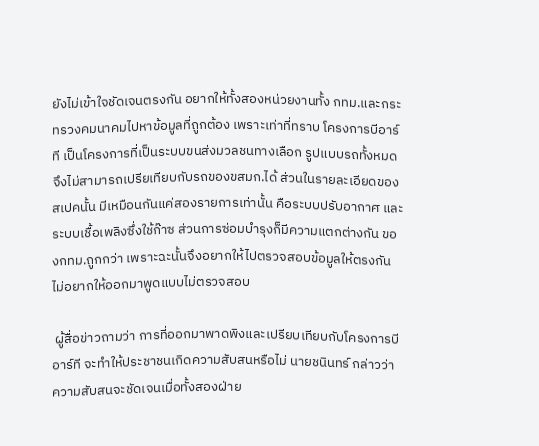ยังไม่เข้าใจชัดเจนตรงกัน อยากให้ทั้งสองหน่วยงานทั้ง กทม.และกระทรวงคมนาคมไปหาข้อมูลที่ถูกต้อง เพราะเท่าที่ทราบ โครงการบีอาร์ที เป็นโครงการที่เป็นระบบขนส่งมวลชนทางเลือก รูปแบบรถทั้งหมด จึงไม่สามารถเปรียเทียบกับรถของขสมก.ได้ ส่วนในรายละเอียดของสเปคนั้น มีเหมือนกันแค่สองรายการเท่านั้น คือระบบปรับอากาศ และระบบเชื้อเพลิงซึ่งใช้ก๊าซ ส่วนการซ่อมบำรุงก็มีความแตกต่างกัน ของกทม.ถูกกว่า เพราะฉะนั้นจึงอยากให้ไปตรวจสอบข้อมูลให้ตรงกัน ไม่อยากให้ออกมาพูดแบบไม่ตรวจสอบ

 ผู้สื่อข่าวถามว่า การที่ออกมาพาดพิงและเปรียบเทียบกับโครงการบีอาร์ที จะทำให้ประชาชนเกิดความสับสนหรือไม่ นายชนินทร์ กล่าวว่า ความสับสนจะชัดเจนเมื่อทั้งสองฝ่าย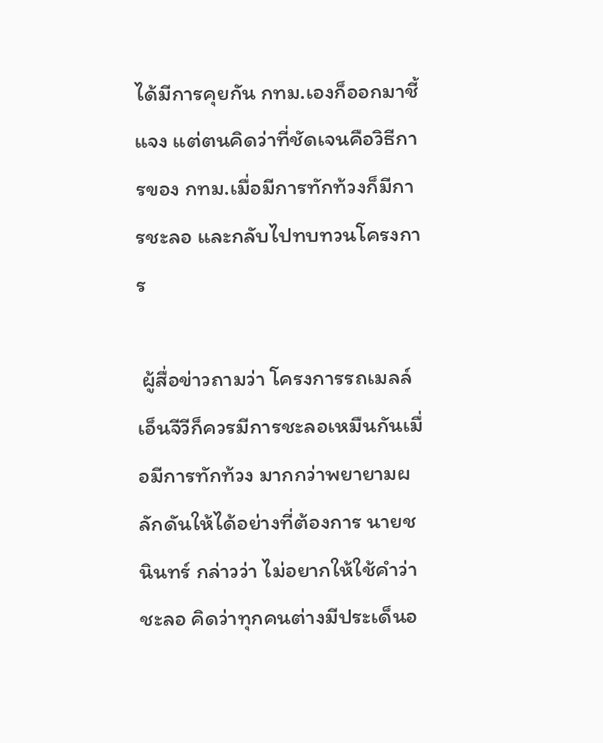ได้มีการคุยกัน กทม.เองก็ออกมาชี้แจง แต่ตนคิดว่าที่ชัดเจนคือวิธีการของ กทม.เมื่อมีการทักท้วงก็มีการชะลอ และกลับไปทบทวนโครงการ

 ผู้สื่อข่าวถามว่า โครงการรถเมลล์เอ็นจีวีก็ควรมีการชะลอเหมืนกันเมื่อมีการทักท้วง มากกว่าพยายามผลักดันให้ได้อย่างที่ต้องการ นายชนินทร์ กล่าวว่า ไม่อยากให้ใช้คำว่าชะลอ คิดว่าทุกคนต่างมีประเด็นอ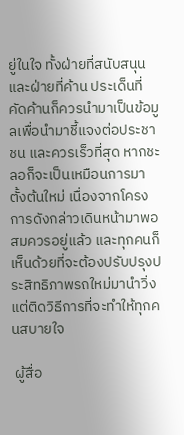ยู่ในใจ ทั้งฝ่ายที่สนับสนุนและฝ่ายที่ค้าน ประเด็นที่คัดค้านก็ควรนำมาเป็นข้อมูลเพื่อนำมาชี้แจงต่อประชาชน และควรเร็วที่สุด หากชะลอก็จะเป็นเหมือนการมาตั้งต้นใหม่ เนื่องจากโครงการดังกล่าวเดินหน้ามาพอสมควรอยู่แล้ว และทุกคนก็เห็นด้วยที่จะต้องปรับปรุงประสิทธิภาพรถใหม่มานำวิ่ง แต่ติดวิธีการที่จะทำให้ทุกคนสบายใจ

 ผู้สื่อ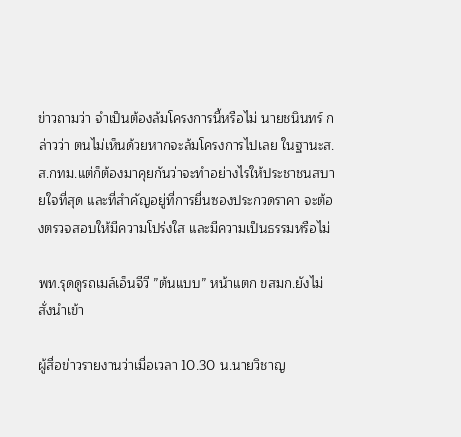ข่าวถามว่า จำเป็นต้องล้มโครงการนี้หรือไม่ นายชนินทร์ กล่าวว่า ตนไม่เห็นด้วยหากจะล้มโครงการไปเลย ในฐานะส.ส.กทม.แต่ก็ต้องมาคุยกันว่าจะทำอย่างไรให้ประชาชนสบายใจที่สุด และที่สำคัญอยู่ที่การยื่นซองประกวดราคา จะต้องตรวจสอบให้มีความโปร่งใส และมีความเป็นธรรมหรือไม่

พท.รุดดูรถเมล์เอ็นจีวี ”ต้นแบบ” หน้าแตก ขสมก.ยังไม่สั่งนำเข้า

ผู้สื่อข่าวรายงานว่าเมื่อเวลา 10.30 น.นายวิชาญ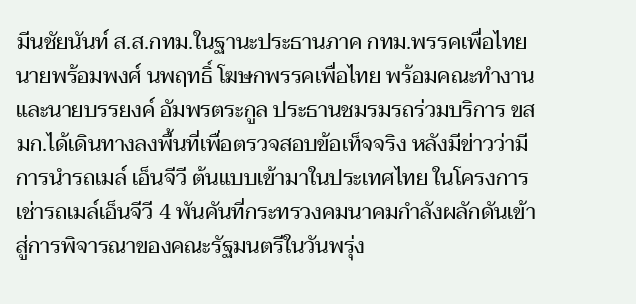มีนชัยนันท์ ส.ส.กทม.ในฐานะประธานภาค กทม.พรรคเพื่อไทย นายพร้อมพงศ์ นพฤทธิ์ โฆษกพรรคเพื่อไทย พร้อมคณะทำงานและนายบรรยงค์ อัมพรตระกูล ประธานชมรมรถร่วมบริการ ขสมก.ได้เดินทางลงพื้นที่เพื่อตรวจสอบข้อเท็จจริง หลังมีข่าวว่ามีการนำรถเมล์ เอ็นจีวี ต้นแบบเข้ามาในประเทศไทย ในโครงการเช่ารถเมล์เอ็นจีวี 4 พันคันที่กระทรวงคมนาคมกำลังผลักดันเข้าสู่การพิจารณาของคณะรัฐมนตรีในวันพรุ่ง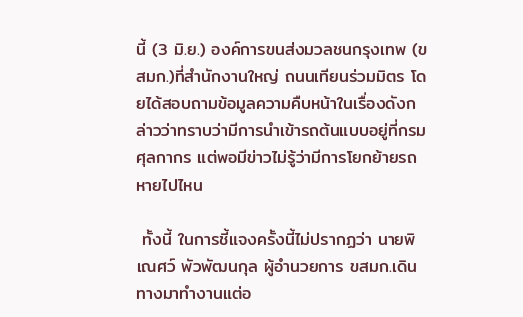นี้ (3 มิ.ย.) องค์การขนส่งมวลชนกรุงเทพ (ขสมก.)ที่สำนักงานใหญ่ ถนนเทียนร่วมมิตร โดยได้สอบถามข้อมูลความคืบหน้าในเรื่องดังกล่าวว่าทราบว่ามีการนำเข้ารถต้นแบบอยู่ที่กรมศุลกากร แต่พอมีข่าวไม่รู้ว่ามีการโยกย้ายรถหายไปไหน

 ทั้งนี้ ในการชี้แจงครั้งนี้ไม่ปรากฏว่า นายพิเณศว์ พัวพัฒนกุล ผู้อำนวยการ ขสมก.เดินทางมาทำงานแต่อ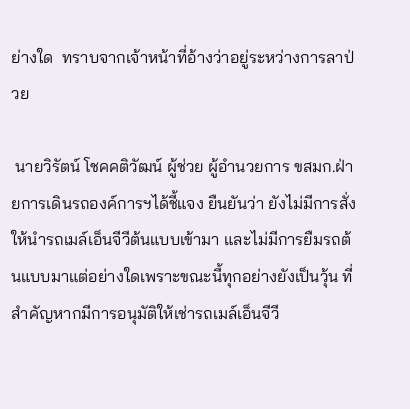ย่างใด  ทราบจากเจ้าหน้าที่อ้างว่าอยู่ระหว่างการลาป่วย

 นายวิรัตน์ โชคคติวัฒน์ ผู้ช่วย ผู้อำนวยการ ขสมก.ฝ่ายการเดินรถองค์การฯได้ชี้แจง ยืนยันว่า ยังไม่มีการสั่งให้นำรถเมล์เอ็นจีวีต้นแบบเข้ามา และไม่มีการยืมรถต้นแบบมาแต่อย่างใดเพราะขณะนี้ทุกอย่างยังเป็นวุ้น ที่สำคัญหากมีการอนุมัติให้เช่ารถเมล์เอ็นจีวี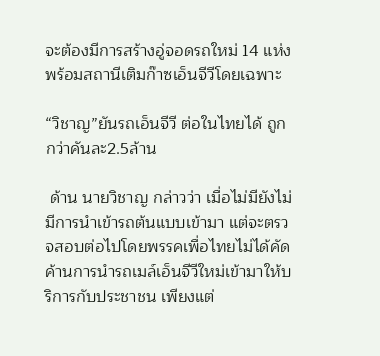จะต้องมีการสร้างอู่จอดรถใหม่ 14 แห่ง พร้อมสถานีเติมก๊าซเอ็นจีวีโดยเฉพาะ

“วิชาญ”ยันรถเอ็นจีวี ต่อในไทยได้ ถูกกว่าคันละ2.5ล้าน

 ด้าน นายวิชาญ กล่าวว่า เมื่อไม่มียังไม่มีการนำเข้ารถต้นแบบเข้ามา แต่จะตรวจสอบต่อไปโดยพรรคเพื่อไทยไม่ได้คัดค้านการนำรถเมล์เอ็นจีวีใหม่เข้ามาให้บริการกับประชาชน เพียงแต่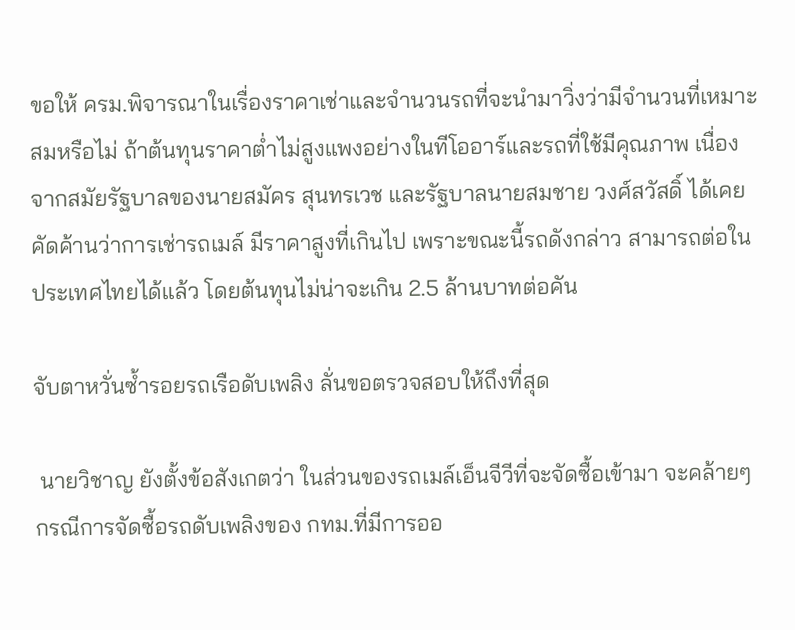ขอให้ ครม.พิจารณาในเรื่องราคาเช่าและจำนวนรถที่จะนำมาวิ่งว่ามีจำนวนที่เหมาะสมหรือไม่ ถ้าต้นทุนราคาต่ำไม่สูงแพงอย่างในทีโออาร์และรถที่ใช้มีคุณภาพ เนื่องจากสมัยรัฐบาลของนายสมัคร สุนทรเวช และรัฐบาลนายสมชาย วงศ์สวัสดิ์ ได้เคยคัดค้านว่าการเช่ารถเมล์ มีราคาสูงที่เกินไป เพราะขณะนี้รถดังกล่าว สามารถต่อในประเทศไทยได้แล้ว โดยต้นทุนไม่น่าจะเกิน 2.5 ล้านบาทต่อคัน

จับตาหวั่นซ้ำรอยรถเรือดับเพลิง ลั่นขอตรวจสอบให้ถึงที่สุด

 นายวิชาญ ยังตั้งข้อสังเกตว่า ในส่วนของรถเมล์เอ็นจีวีที่จะจัดซื้อเข้ามา จะคล้ายๆกรณีการจัดซื้อรถดับเพลิงของ กทม.ที่มีการออ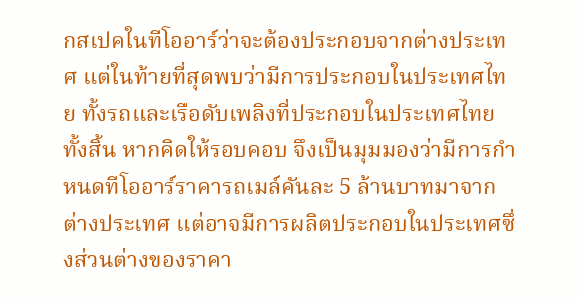กสเปคในทีโออาร์ว่าจะต้องประกอบจากต่างประเทศ แต่ในท้ายที่สุดพบว่ามีการประกอบในประเทศไทย ทั้งรถและเรือดับเพลิงที่ประกอบในประเทศไทยทั้งสิ้น หากคิดให้รอบคอบ จึงเป็นมุมมองว่ามีการกำหนดทีโออาร์ราคารถเมล์คันละ 5 ล้านบาทมาจากต่างประเทศ แต่อาจมีการผลิตประกอบในประเทศซึ่งส่วนต่างของราคา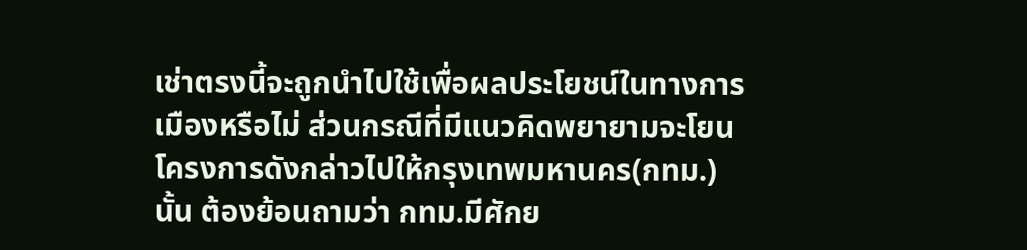เช่าตรงนี้จะถูกนำไปใช้เพื่อผลประโยชน์ในทางการเมืองหรือไม่ ส่วนกรณีที่มีแนวคิดพยายามจะโยนโครงการดังกล่าวไปให้กรุงเทพมหานคร(กทม.)นั้น ต้องย้อนถามว่า กทม.มีศักย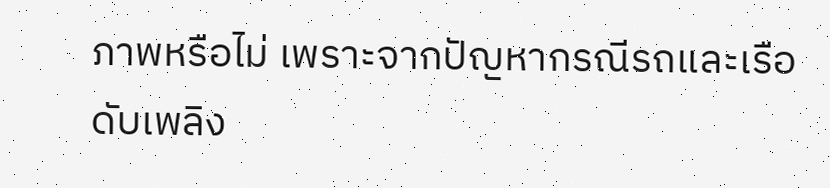ภาพหรือไม่ เพราะจากปัญหากรณีรถและเรือดับเพลิง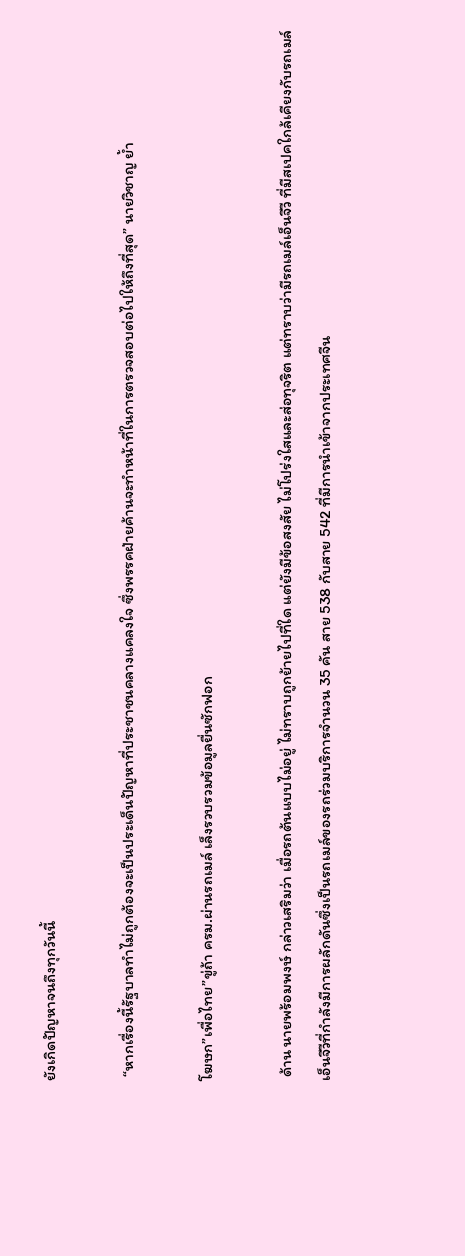ยังเกิดปัญหาจนถึงทุกวันนี้

 “หากเรื่องนี้รัฐบาลทำไม่ถูกต้องจะเป็นประเด็นปัญหาที่ประชาชนคลางแคลงใจ ซึ่งพรรคฝ่ายค้านจะทำหน้าที่ในการตรวจสอบต่อไปให้ถึงที่สุด” นายวิชาญ ย้ำ

โฆษก”เพื่อไทย”ขู่ถ้า ครม.ผ่านรถเมล์ เล็งรวบรวมข้อมูลยื่นซักฟอก

 ด้าน นายพร้อมพงษ์ กล่าวเสริมว่า เมื่อรถต้นแบบไม่อยู่ ไม่ทราบถูกย้ายไปที่ใด แต่ยังมีข้อสงสัย ไม่โปร่งใสและส่อทุจริต แต่ทราบว่ามีรถเมล์เอ็นจีวี ที่มีสเปคใกล้เคียงกับรถเมล์เอ็นจีวีที่กำลังมีการผลักดันซึ่งเป็นรถเมล์ของรถร่วมบริการจำนวน 35 คัน สาย 538 กับสาย 542 ที่มีการนำเข้าจากประเทศจีน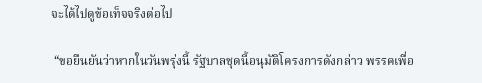จะได้ไปดูข้อเท็จจริงต่อไป

 “ขอยืนยันว่าหากในวันพรุ่งนี้ รัฐบาลชุดนี้อนุมัติโครงการดังกล่าว พรรคเพื่อ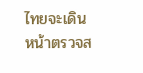ไทยจะเดินหน้าตรวจส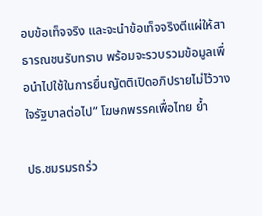อบข้อเท็จจริง และจะนำข้อเท็จจริงตีแผ่ให้สาธารณชนรับทราบ พร้อมจะรวบรวมข้อมูลเพื่อนำไปใช้ในการยื่นญัตติเปิดอภิปรายไม่ไว้วางใจรัฐบาลต่อไป” โฆษกพรรคเพื่อไทย ย้ำ

ปธ.ชมรมรถร่ว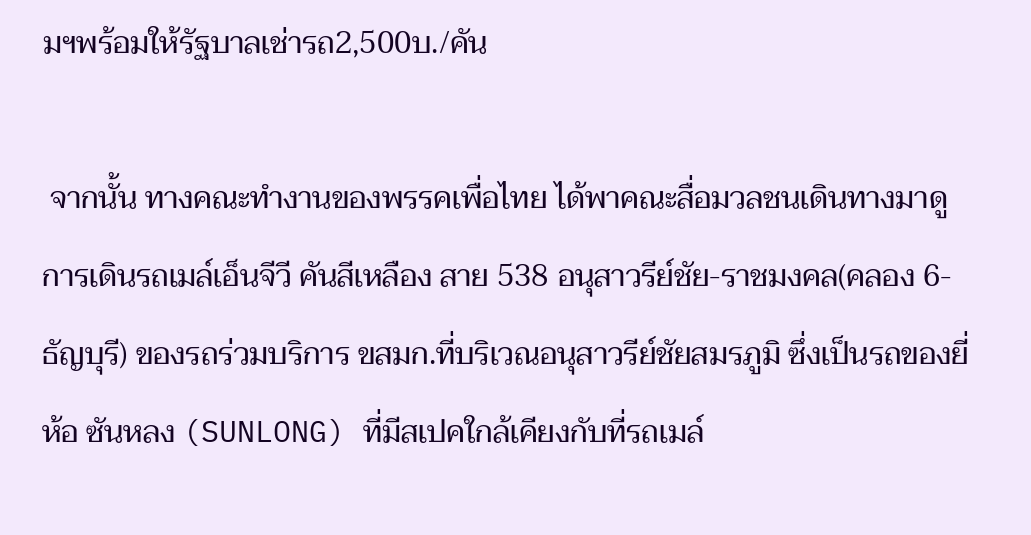มฯพร้อมให้รัฐบาลเช่ารถ2,500บ./คัน

 จากนั้น ทางคณะทำงานของพรรคเพื่อไทย ได้พาคณะสื่อมวลชนเดินทางมาดูการเดินรถเมล์เอ็นจีวี คันสีเหลือง สาย 538 อนุสาวรีย์ชัย-ราชมงคล(คลอง 6-ธัญบุรี) ของรถร่วมบริการ ขสมก.ที่บริเวณอนุสาวรีย์ชัยสมรภูมิ ซึ่งเป็นรถของยี่ห้อ ซันหลง (SUNLONG) ที่มีสเปคใกล้เคียงกับที่รถเมล์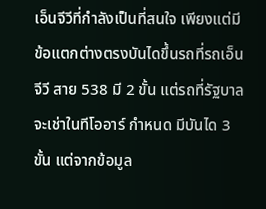เอ็นจีวีที่กำลังเป็นที่สนใจ เพียงแต่มีข้อแตกต่างตรงบันไดขึ้นรถที่รถเอ็นจีวี สาย 538 มี 2 ขั้น แต่รถที่รัฐบาลจะเช่าในทีโออาร์ กำหนด มีบันได 3 ขั้น แต่จากข้อมูล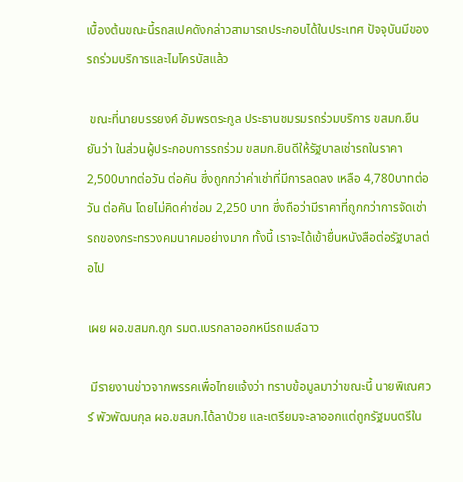เบื้องต้นขณะนี้รถสเปคดังกล่าวสามารถประกอบได้ในประเทศ ปัจจุบันมีของรถร่วมบริการและไมโครบัสแล้ว

 ขณะที่นายบรรยงค์ อัมพรตระกูล ประธานชมรมรถร่วมบริการ ขสมก.ยืนยันว่า ในส่วนผู้ประกอบการรถร่วม ขสมก.ยินดีให้รัฐบาลเช่ารถในราคา 2,500บาทต่อวัน ต่อคัน ซึ่งถูกกว่าค่าเช่าที่มีการลดลง เหลือ 4,780บาทต่อวัน ต่อคัน โดยไม่คิดค่าซ่อม 2,250 บาท ซึ่งถือว่ามีราคาที่ถูกกว่าการจัดเช่ารถของกระทรวงคมนาคมอย่างมาก ทั้งนี้ เราจะได้เข้ายื่นหนังสือต่อรัฐบาลต่อไป

เผย ผอ.ขสมก.ถูก รมต.เบรกลาออกหนีรถเมล์ฉาว

 มีรายงานข่าวจากพรรคเพื่อไทยแจ้งว่า ทราบข้อมูลมาว่าขณะนี้ นายพิเณศวร์ พัวพัฒนกุล ผอ.ขสมก.ได้ลาป่วย และเตรียมจะลาออกแต่ถูกรัฐมนตรีใน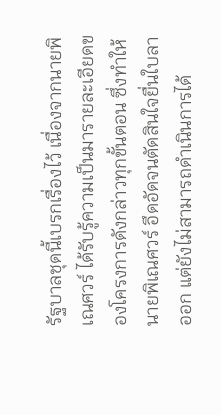รัฐบาลชุดนี้เบรกเรื่องไว้ เนื่องจากนายพิเณศวร์ ได้รับรู้ความเป็นมารายละเอียดของโครงการดังกล่าวทุกขั้นตอน ซึ่งทำให้นายพิเณศวร์ อึดอัดจนตัดสินใจยื่นใบลาออก แต่ยังไม่สามารถดำเนินการได้